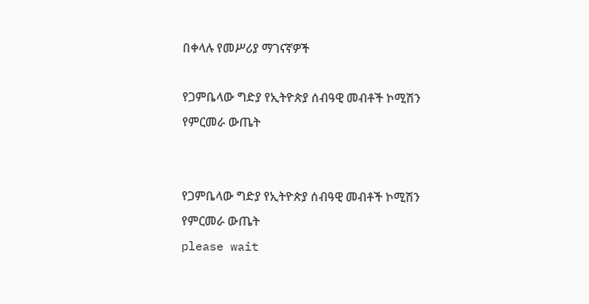በቀላሉ የመሥሪያ ማገናኛዎች

የጋምቤላው ግድያ የኢትዮጵያ ሰብዓዊ መብቶች ኮሚሽን የምርመራ ውጤት


የጋምቤላው ግድያ የኢትዮጵያ ሰብዓዊ መብቶች ኮሚሽን የምርመራ ውጤት
please wait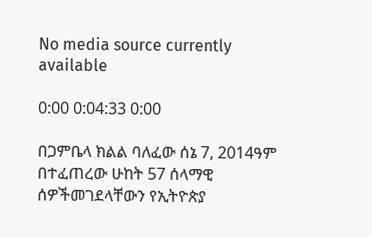No media source currently available

0:00 0:04:33 0:00

በጋምቤላ ክልል ባለፈው ሰኔ 7, 2014ዓም በተፈጠረው ሁከት 57 ሰላማዊ ሰዎችመገደላቸውን የኢትዮጵያ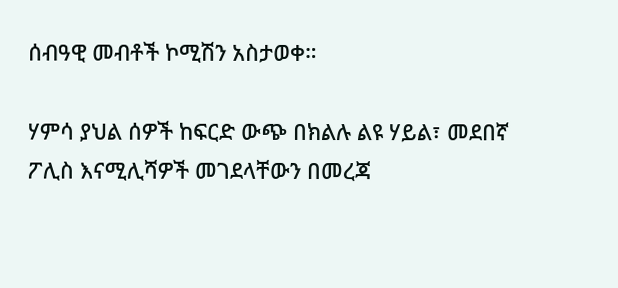ሰብዓዊ መብቶች ኮሚሽን አስታወቀ።

ሃምሳ ያህል ሰዎች ከፍርድ ውጭ በክልሉ ልዩ ሃይል፣ መደበኛ ፖሊስ እናሚሊሻዎች መገደላቸውን በመረጃ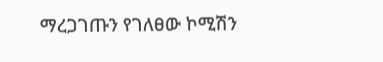ማረጋገጡን የገለፀው ኮሚሽን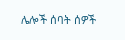ሌሎች ሰባት ሰዎች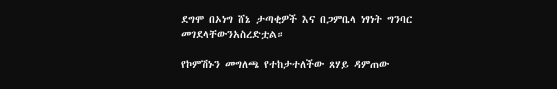ደግሞ በኦነግ ሸኔ ታጣቂዎች እና በጋምቤላ ነፃነት ግንባር መገደላቸውንአስረድቷል።

የኮምሽኑን መግለጫ የተከታተለችው ጸሃይ ዳምጠው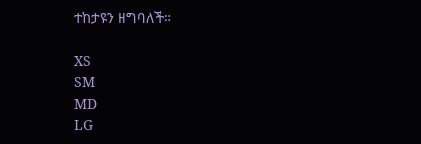ተከታዩን ዘግባለች።

XS
SM
MD
LG